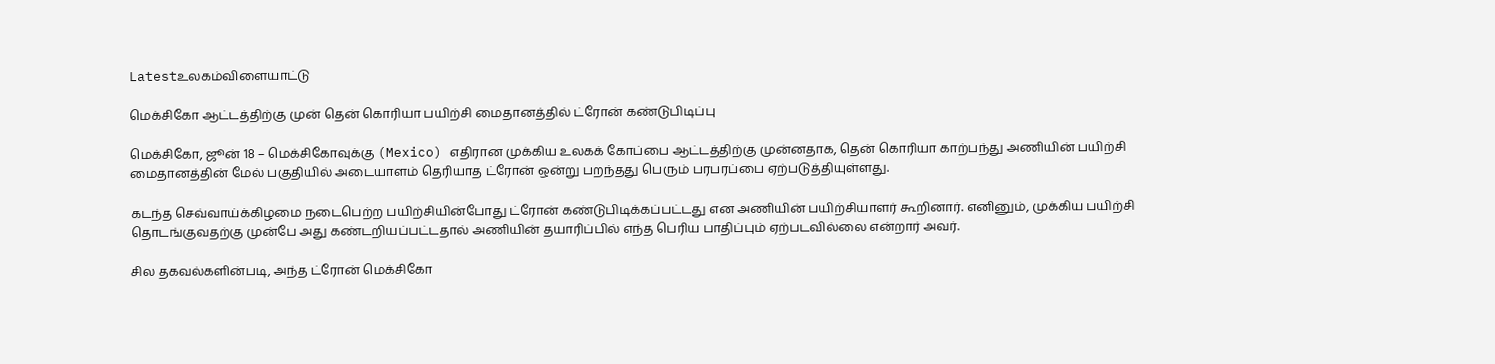Latestஉலகம்விளையாட்டு

மெக்சிகோ ஆட்டத்திற்கு முன் தென் கொரியா பயிற்சி மைதானத்தில் ட்ரோன் கண்டுபிடிப்பு

மெக்சிகோ, ஜூன் 18 – மெக்சிகோவுக்கு (Mexico) எதிரான முக்கிய உலகக் கோப்பை ஆட்டத்திற்கு முன்னதாக, தென் கொரியா காற்பந்து அணியின் பயிற்சி மைதானத்தின் மேல் பகுதியில் அடையாளம் தெரியாத ட்ரோன் ஒன்று பறந்தது பெரும் பரபரப்பை ஏற்படுத்தியுள்ளது.

கடந்த செவ்வாய்க்கிழமை நடைபெற்ற பயிற்சியின்போது ட்ரோன் கண்டுபிடிக்கப்பட்டது என அணியின் பயிற்சியாளர் கூறினார். எனினும், முக்கிய பயிற்சி தொடங்குவதற்கு முன்பே அது கண்டறியப்பட்டதால் அணியின் தயாரிப்பில் எந்த பெரிய பாதிப்பும் ஏற்படவில்லை என்றார் அவர்.

சில தகவல்களின்படி, அந்த ட்ரோன் மெக்சிகோ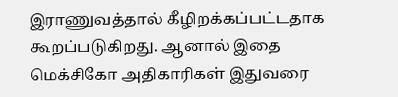இராணுவத்தால் கீழிறக்கப்பட்டதாக கூறப்படுகிறது. ஆனால் இதை மெக்சிகோ அதிகாரிகள் இதுவரை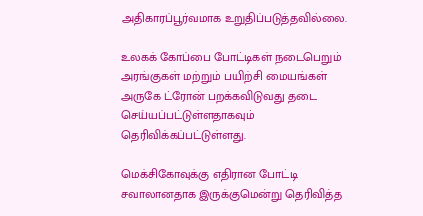அதிகாரப்பூர்வமாக உறுதிப்படுத்தவில்லை.

உலகக் கோப்பை போட்டிகள் நடைபெறும் அரங்குகள் மற்றும் பயிற்சி மையங்கள் அருகே ட்ரோன் பறக்கவிடுவது தடை செய்யப்பட்டுள்ளதாகவும் தெரிவிக்கப்பட்டுள்ளது.

மெக்சிகோவுக்கு எதிரான போட்டி சவாலானதாக இருக்குமென்று தெரிவித்த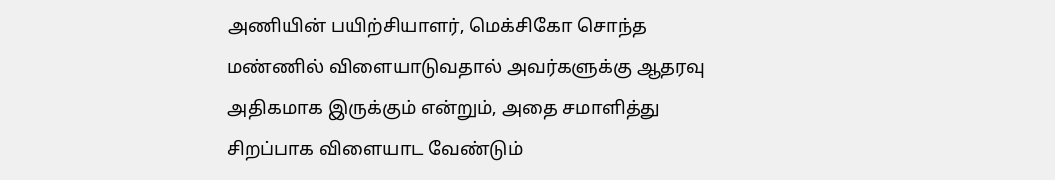அணியின் பயிற்சியாளர், மெக்சிகோ சொந்த மண்ணில் விளையாடுவதால் அவர்களுக்கு ஆதரவு அதிகமாக இருக்கும் என்றும், அதை சமாளித்து சிறப்பாக விளையாட வேண்டும்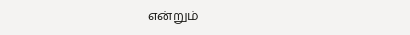என்றும்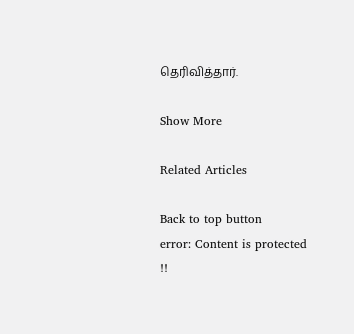தெரிவித்தார்.

Show More

Related Articles

Back to top button
error: Content is protected !!